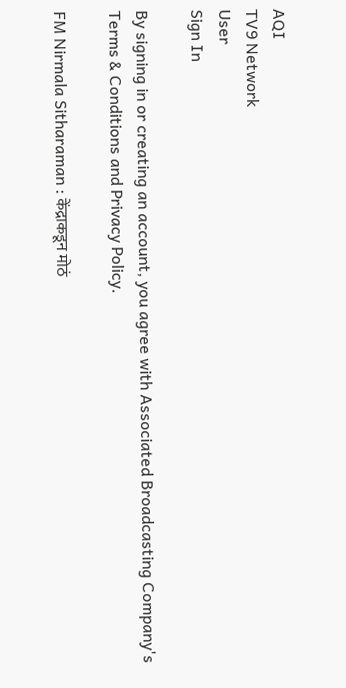AQI
TV9 Network
User
Sign In

By signing in or creating an account, you agree with Associated Broadcasting Company's Terms & Conditions and Privacy Policy.

FM Nirmala Sitharaman : केंद्राकडून मोठं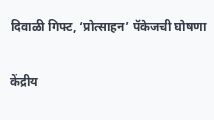दिवाळी गिफ्ट, ‘प्रोत्साहन’ पॅकेजची घोषणा

केंद्रीय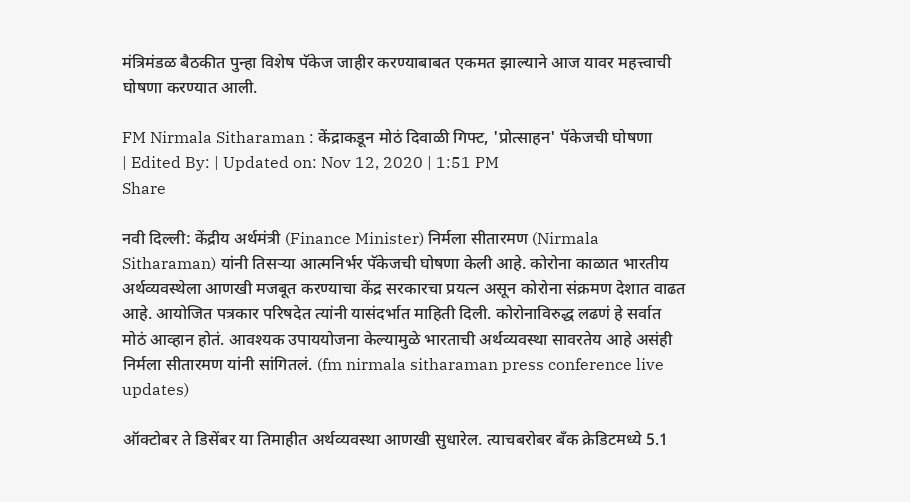मंत्रिमंडळ बैठकीत पुन्हा विशेष पॅकेज जाहीर करण्याबाबत एकमत झाल्याने आज यावर महत्त्वाची घोषणा करण्यात आली.

FM Nirmala Sitharaman : केंद्राकडून मोठं दिवाळी गिफ्ट, 'प्रोत्साहन' पॅकेजची घोषणा
| Edited By: | Updated on: Nov 12, 2020 | 1:51 PM
Share

नवी दिल्ली: केंद्रीय अर्थमंत्री (Finance Minister) निर्मला सीतारमण (Nirmala Sitharaman) यांनी तिसऱ्या आत्मनिर्भर पॅकेजची घोषणा केली आहे. कोरोना काळात भारतीय अर्थव्यवस्थेला आणखी मजबूत करण्याचा केंद्र सरकारचा प्रयत्न असून कोरोना संक्रमण देशात वाढत आहे. आयोजित पत्रकार परिषदेत त्यांनी यासंदर्भात माहिती दिली. कोरोनाविरुद्ध लढणं हे सर्वात मोठं आव्हान होतं. आवश्यक उपाययोजना केल्यामुळे भारताची अर्थव्यवस्था सावरतेय आहे असंही निर्मला सीतारमण यांनी सांगितलं. (fm nirmala sitharaman press conference live updates)

ऑक्टोबर ते डिसेंबर या तिमाहीत अर्थव्यवस्था आणखी सुधारेल. त्याचबरोबर बँक क्रेडिटमध्ये 5.1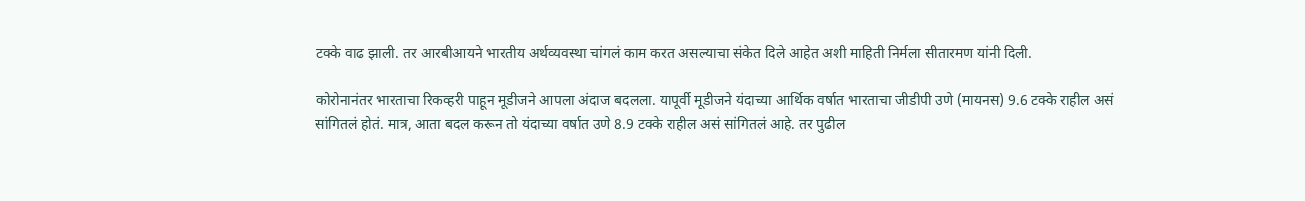टक्के वाढ झाली. तर आरबीआयने भारतीय अर्थव्यवस्था चांगलं काम करत असल्याचा संकेत दिले आहेत अशी माहिती निर्मला सीतारमण यांनी दिली.

कोरोनानंतर भारताचा रिकव्हरी पाहून मूडीजने आपला अंदाज बदलला. यापूर्वी मूडीजने यंदाच्या आर्थिक वर्षात भारताचा जीडीपी उणे (मायनस) 9.6 टक्के राहील असं सांगितलं होतं. मात्र, आता बदल करून तो यंदाच्या वर्षात उणे 8.9 टक्के राहील असं सांगितलं आहे. तर पुढील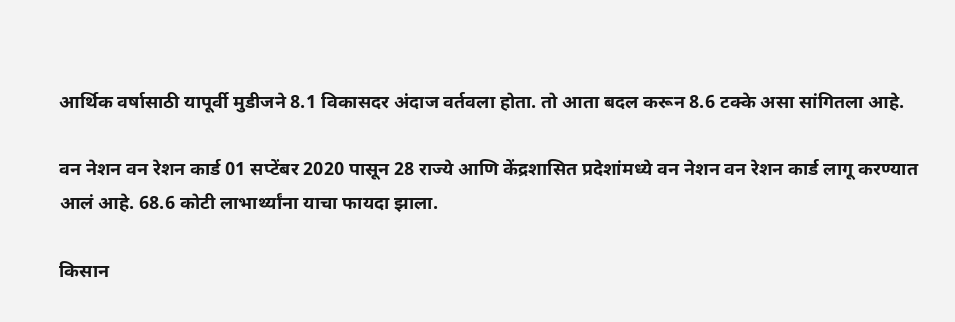आर्थिक वर्षासाठी यापूर्वी मुडीजने 8.1 विकासदर अंदाज वर्तवला होता. तो आता बदल करून 8.6 टक्के असा सांगितला आहे.

वन नेशन वन रेशन कार्ड 01 सप्टेंबर 2020 पासून 28 राज्ये आणि केंद्रशासित प्रदेशांमध्ये वन नेशन वन रेशन कार्ड लागू करण्यात आलं आहे. 68.6 कोटी लाभार्थ्यांना याचा फायदा झाला.

किसान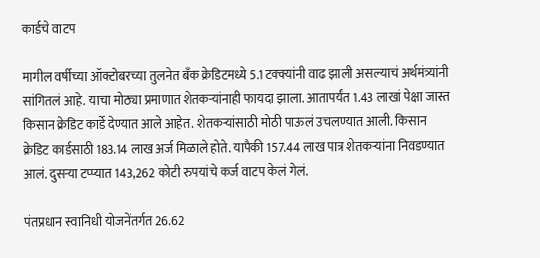कार्डचे वाटप

मागील वर्षीच्या ऑक्टोबरच्या तुलनेत बँक क्रेडिटमध्ये 5.1 टक्क्यांनी वाढ झाली असल्याचं अर्थमंत्र्यांनी सांगितलं आहे. याचा मोठ्या प्रमाणात शेतकऱ्यांनाही फायदा झाला. आतापर्यंत 1.43 लाखां पेक्षा जास्त किसान क्रेडिट कार्डे देण्यात आले आहेत. शेतकर्‍यांसाठी मोठी पाऊलं उचलण्यात आली. किसान क्रेडिट कार्डसाठी 183.14 लाख अर्ज मिळाले होते. यापैकी 157.44 लाख पात्र शेतकऱ्यांना निवडण्यात आलं. दुसर्‍या टप्प्यात 143,262 कोटी रुपयांचे कर्ज वाटप केलं गेलं.

पंतप्रधान स्वानिधी योजनेंतर्गत 26.62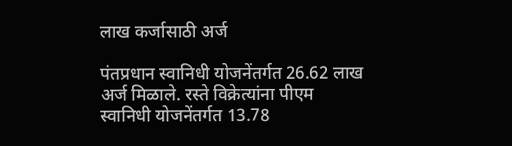लाख कर्जासाठी अर्ज

पंतप्रधान स्वानिधी योजनेंतर्गत 26.62 लाख अर्ज मिळाले. रस्ते विक्रेत्यांना पीएम स्वानिधी योजनेंतर्गत 13.78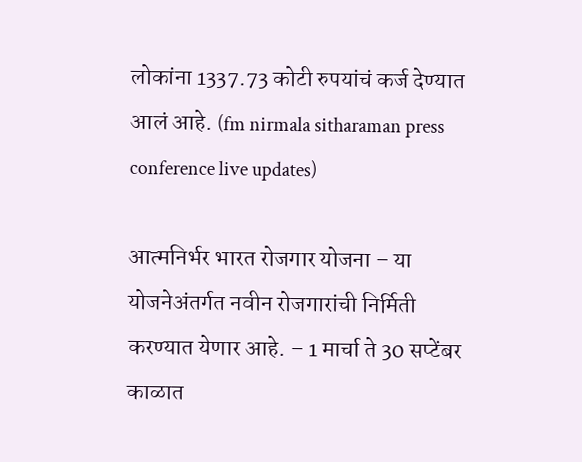लोकांना 1337.73 कोटी रुपयांचं कर्ज देण्यात आलं आहे. (fm nirmala sitharaman press conference live updates)

आत्मनिर्भर भारत रोजगार योजना – या योजनेअंतर्गत नवीन रोजगारांची निर्मिती करण्यात येणार आहे. – 1 मार्चा ते 30 सप्टेंबर काळात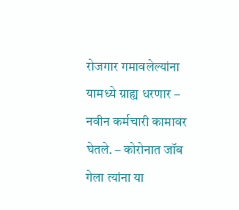रोजगार गमावलेल्यांना यामध्ये ग्राह्य धरणार – नवीन कर्मचारी कामावर घेतले. – कोरोनात जॉब गेला त्यांना या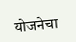योजनेचा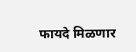फायदे मिळणार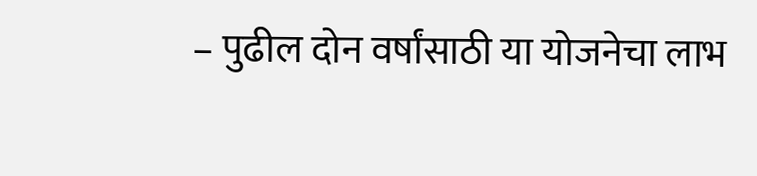– पुढील दोन वर्षांसाठी या योजनेचा लाभ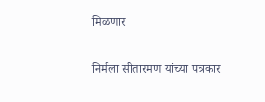मिळणार

निर्मला सीतारमण यांच्या पत्रकार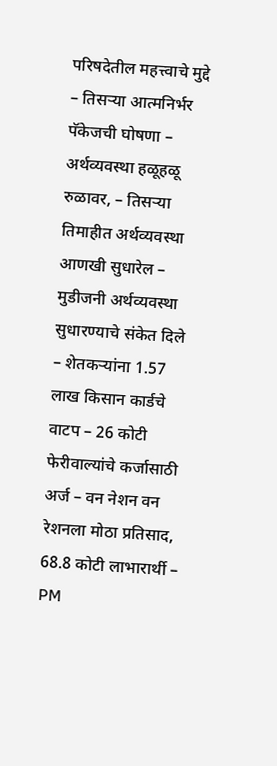परिषदेतील महत्त्वाचे मुद्दे – तिसऱ्या आत्मनिर्भर पॅकेजची घोषणा – अर्थव्यवस्था हळूहळू रुळावर, – तिसऱ्या तिमाहीत अर्थव्यवस्था आणखी सुधारेल – मुडीजनी अर्थव्यवस्था सुधारण्याचे संकेत दिले – शेतकऱ्यांना 1.57 लाख किसान कार्डचे वाटप – 26 कोटी फेरीवाल्यांचे कर्जासाठी अर्ज – वन नेशन वन रेशनला मोठा प्रतिसाद, 68.8 कोटी लाभारार्थी – PM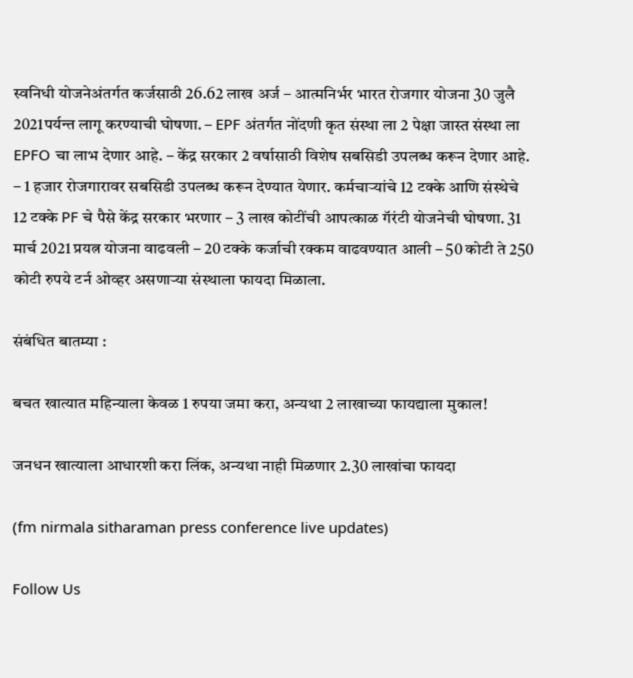स्वनिधी योजनेअंतर्गत कर्जसाठी 26.62 लाख अर्ज – आत्मनिर्भर भारत रोजगार योजना 30 जुलै 2021पर्यन्त लागू करण्याची घोषणा. – EPF अंतर्गत नोंदणी कृत संस्था ला 2 पेक्षा जास्त संस्था ला EPFO चा लाभ देणार आहे. – केंद्र सरकार 2 वर्षासाठी विशेष सबसिडी उपलब्ध करून देणार आहे. – 1 हजार रोजगारावर सबसिडी उपलब्ध करून देण्यात येणार. कर्मचाऱ्यांचे 12 टक्के आणि संस्थेचे 12 टक्के PF चे पैसे केंद्र सरकार भरणार – 3 लाख कोटींची आपत्काळ गॅरंटी योजनेची घोषणा. 31 मार्च 2021 प्रयत्न योजना वाढवली – 20 टक्के कर्जाची रक्कम वाढवण्यात आली – 50 कोटी ते 250 कोटी रुपये टर्न ओव्हर असणाऱ्या संस्थाला फायदा मिळाला.

संबंधित बातम्या :

बचत खात्यात महिन्याला केवळ 1 रुपया जमा करा, अन्यथा 2 लाखाच्या फायद्याला मुकाल!

जनधन खात्याला आधारशी करा लिंक, अन्यथा नाही मिळणार 2.30 लाखांचा फायदा

(fm nirmala sitharaman press conference live updates)

Follow Us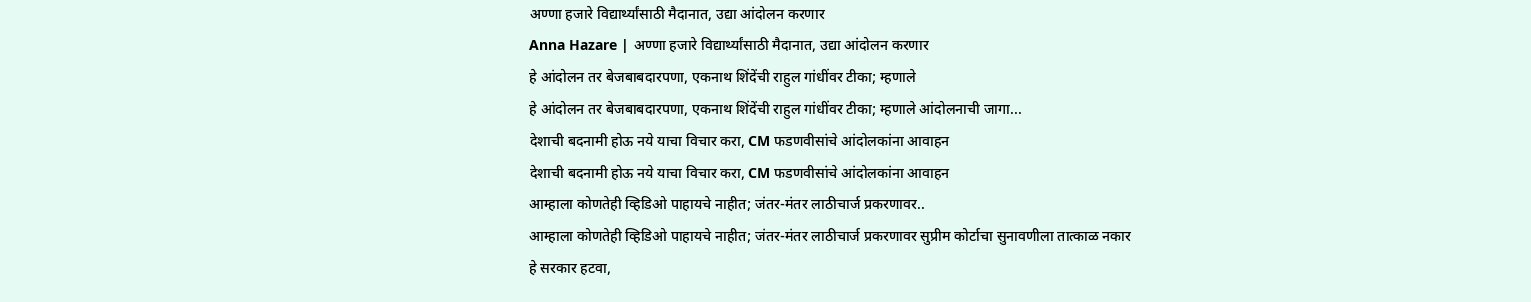अण्णा हजारे विद्यार्थ्यांसाठी मैदानात, उद्या आंदोलन करणार
Anna Hazare | अण्णा हजारे विद्यार्थ्यांसाठी मैदानात, उद्या आंदोलन करणार
हे आंदोलन तर बेजबाबदारपणा, एकनाथ शिंदेंची राहुल गांधींवर टीका; म्हणाले
हे आंदोलन तर बेजबाबदारपणा, एकनाथ शिंदेंची राहुल गांधींवर टीका; म्हणाले आंदोलनाची जागा...
देशाची बदनामी होऊ नये याचा विचार करा, CM फडणवीसांचे आंदोलकांना आवाहन
देशाची बदनामी होऊ नये याचा विचार करा, CM फडणवीसांचे आंदोलकांना आवाहन
आम्हाला कोणतेही व्हिडिओ पाहायचे नाहीत; जंतर-मंतर लाठीचार्ज प्रकरणावर..
आम्हाला कोणतेही व्हिडिओ पाहायचे नाहीत; जंतर-मंतर लाठीचार्ज प्रकरणावर सुप्रीम कोर्टाचा सुनावणीला तात्काळ नकार
हे सरकार हटवा,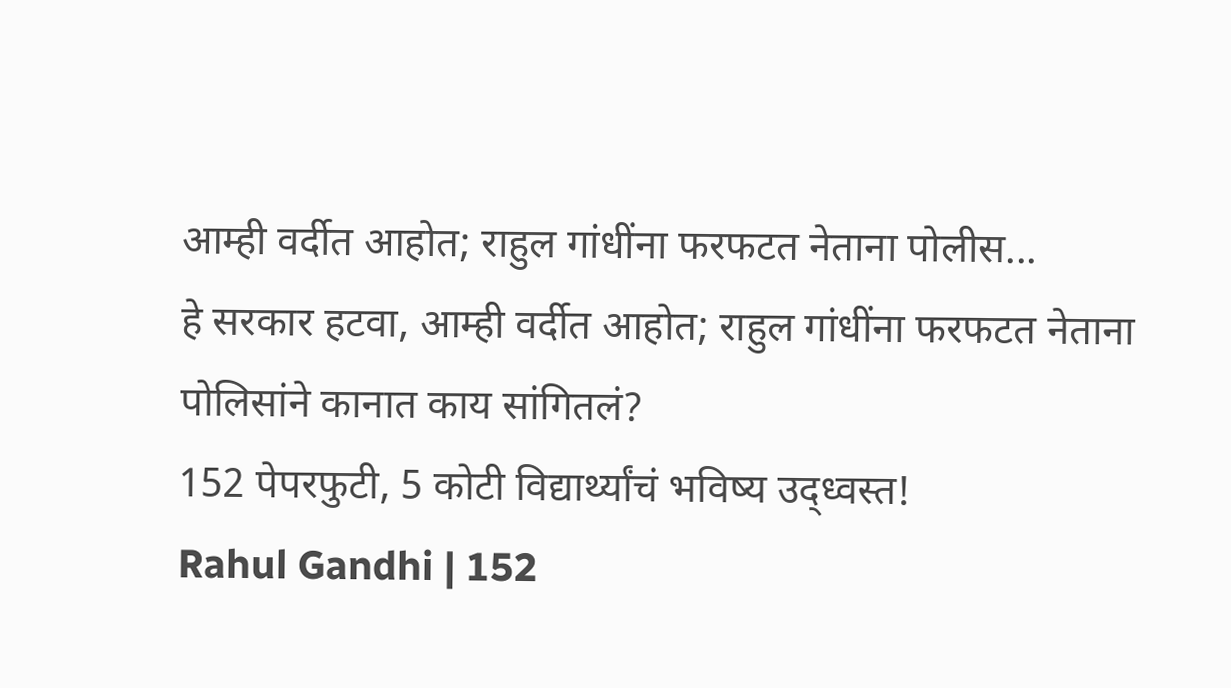आम्ही वर्दीत आहोत; राहुल गांधींना फरफटत नेताना पोलीस...
हे सरकार हटवा, आम्ही वर्दीत आहोत; राहुल गांधींना फरफटत नेताना पोलिसांने कानात काय सांगितलं?
152 पेपरफुटी, 5 कोटी विद्यार्थ्यांचं भविष्य उद्ध्वस्त!
Rahul Gandhi | 152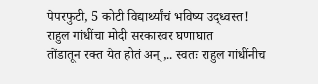पेपरफुटी, 5 कोटी विद्यार्थ्यांचं भविष्य उद्ध्वस्त! राहुल गांधींचा मोदी सरकारवर घणाघात
तोंडातून रक्त येत होतं अन्,.. स्वतः राहुल गांधींनीच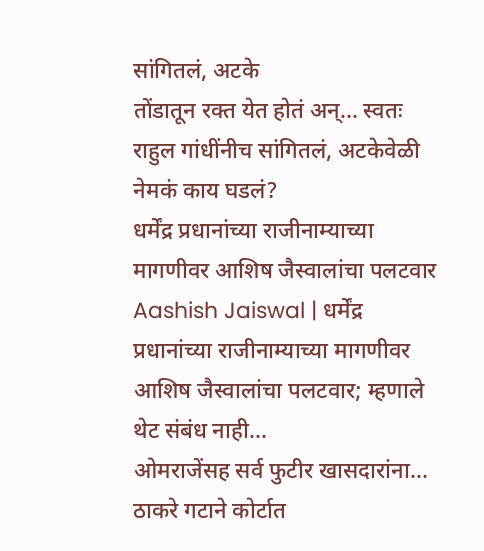सांगितलं, अटके
तोंडातून रक्त येत होतं अन्... स्वतः राहुल गांधींनीच सांगितलं, अटकेवेळी नेमकं काय घडलं?
धर्मेंद्र प्रधानांच्या राजीनाम्याच्या मागणीवर आशिष जैस्वालांचा पलटवार
Aashish Jaiswal | धर्मेंद्र प्रधानांच्या राजीनाम्याच्या मागणीवर आशिष जैस्वालांचा पलटवार; म्हणाले थेट संबंध नाही...
ओमराजेंसह सर्व फुटीर खासदारांना... ठाकरे गटाने कोर्टात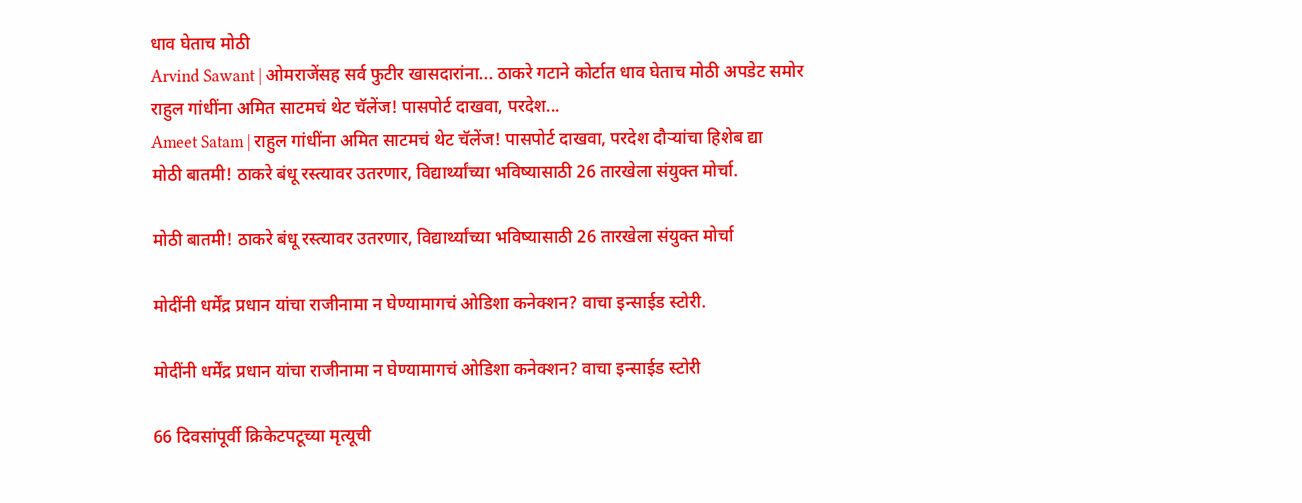धाव घेताच मोठी
Arvind Sawant | ओमराजेंसह सर्व फुटीर खासदारांना... ठाकरे गटाने कोर्टात धाव घेताच मोठी अपडेट समोर
राहुल गांधींना अमित साटमचं थेट चॅलेंज! पासपोर्ट दाखवा, परदेश...
Ameet Satam | राहुल गांधींना अमित साटमचं थेट चॅलेंज! पासपोर्ट दाखवा, परदेश दौऱ्यांचा हिशेब द्या
मोठी बातमी! ठाकरे बंधू रस्त्यावर उतरणार, विद्यार्थ्यांच्या भविष्यासाठी 26 तारखेला संयुक्त मोर्चा.

मोठी बातमी! ठाकरे बंधू रस्त्यावर उतरणार, विद्यार्थ्यांच्या भविष्यासाठी 26 तारखेला संयुक्त मोर्चा

मोदींनी धर्मेंद्र प्रधान यांचा राजीनामा न घेण्यामागचं ओडिशा कनेक्शन? वाचा इन्साईड स्टोरी.

मोदींनी धर्मेंद्र प्रधान यांचा राजीनामा न घेण्यामागचं ओडिशा कनेक्शन? वाचा इन्साईड स्टोरी

66 दिवसांपूर्वी क्रिकेटपटूच्या मृत्यूची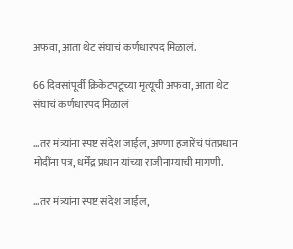अफवा, आता थेट संघाचं कर्णधारपद मिळालं.

66 दिवसांपूर्वी क्रिकेटपटूच्या मृत्यूची अफवा, आता थेट संघाचं कर्णधारपद मिळालं

…तर मंत्र्यांना स्पष्ट संदेश जाईल, अण्णा हजारेंचं पंतप्रधान मोदींना पत्र, धर्मेंद्र प्रधान यांच्या राजीनाम्याची मागणी.

…तर मंत्र्यांना स्पष्ट संदेश जाईल,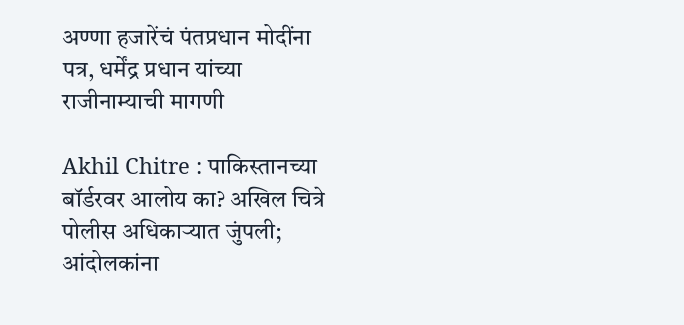अण्णा हजारेंचं पंतप्रधान मोदींना पत्र, धर्मेंद्र प्रधान यांच्या राजीनाम्याची मागणी

Akhil Chitre : पाकिस्तानच्या बॉर्डरवर आलोय का? अखिल चित्रे पोलीस अधिकाऱ्यात जुंपली; आंदोलकांना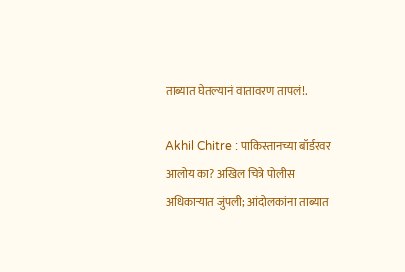ताब्यात घेतल्यानं वातावरण तापलं!.

Akhil Chitre : पाकिस्तानच्या बॉर्डरवर आलोय का? अखिल चित्रे पोलीस अधिकाऱ्यात जुंपली; आंदोलकांना ताब्यात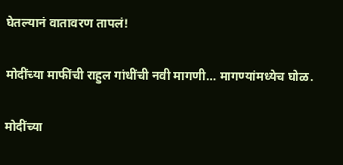घेतल्यानं वातावरण तापलं!

मोदींच्या माफींची राहुल गांधींची नवी मागणी… मागण्यांमध्येच घोळ.

मोदींच्या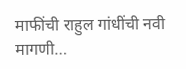माफींची राहुल गांधींची नवी मागणी…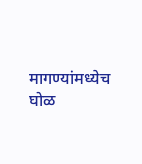मागण्यांमध्येच घोळ